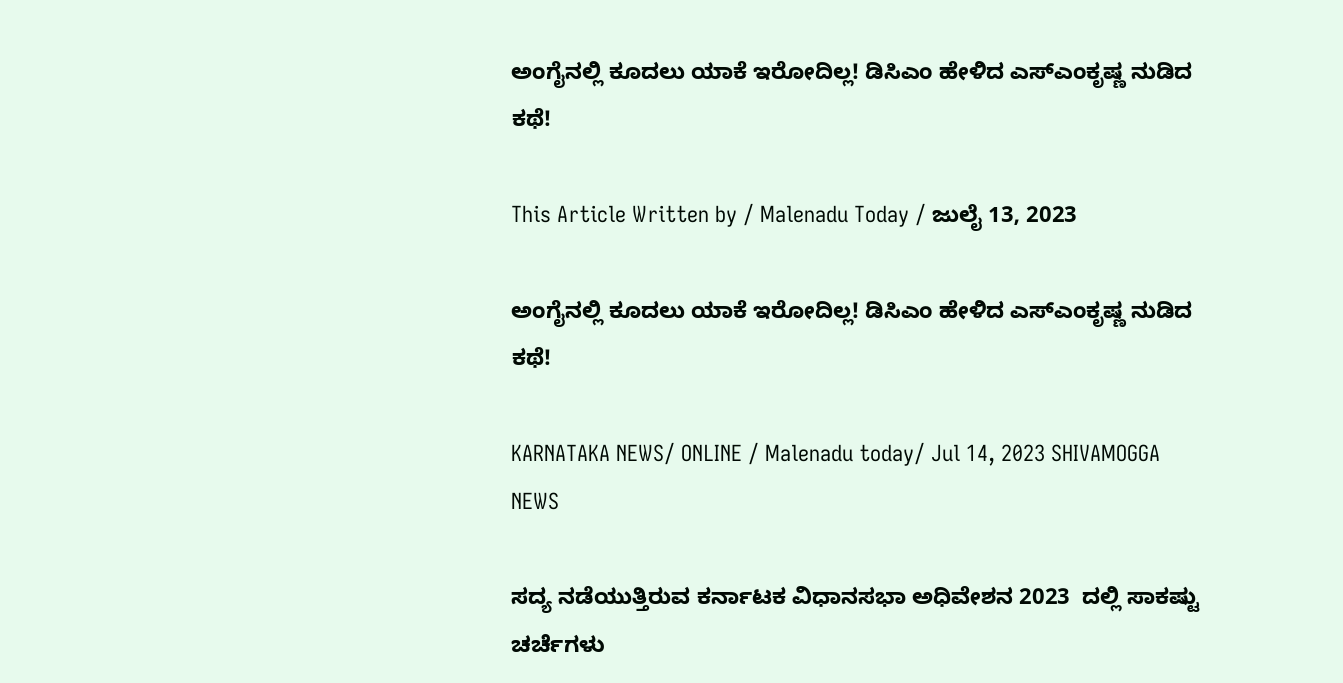ಅಂಗೈನಲ್ಲಿ ಕೂದಲು ಯಾಕೆ ಇರೋದಿಲ್ಲ! ಡಿಸಿಎಂ ಹೇಳಿದ ಎಸ್ಎಂಕೃಷ್ಣ ನುಡಿದ ಕಥೆ!

This Article Written by / Malenadu Today / ಜುಲೈ 13, 2023

ಅಂಗೈನಲ್ಲಿ ಕೂದಲು ಯಾಕೆ ಇರೋದಿಲ್ಲ! ಡಿಸಿಎಂ ಹೇಳಿದ ಎಸ್ಎಂಕೃಷ್ಣ ನುಡಿದ ಕಥೆ!

KARNATAKA NEWS/ ONLINE / Malenadu today/ Jul 14, 2023 SHIVAMOGGA NEWS

ಸದ್ಯ ನಡೆಯುತ್ತಿರುವ ಕರ್ನಾಟಕ ವಿಧಾನಸಭಾ ಅಧಿವೇಶನ 2023  ದಲ್ಲಿ ಸಾಕಷ್ಟು ಚರ್ಚೆಗಳು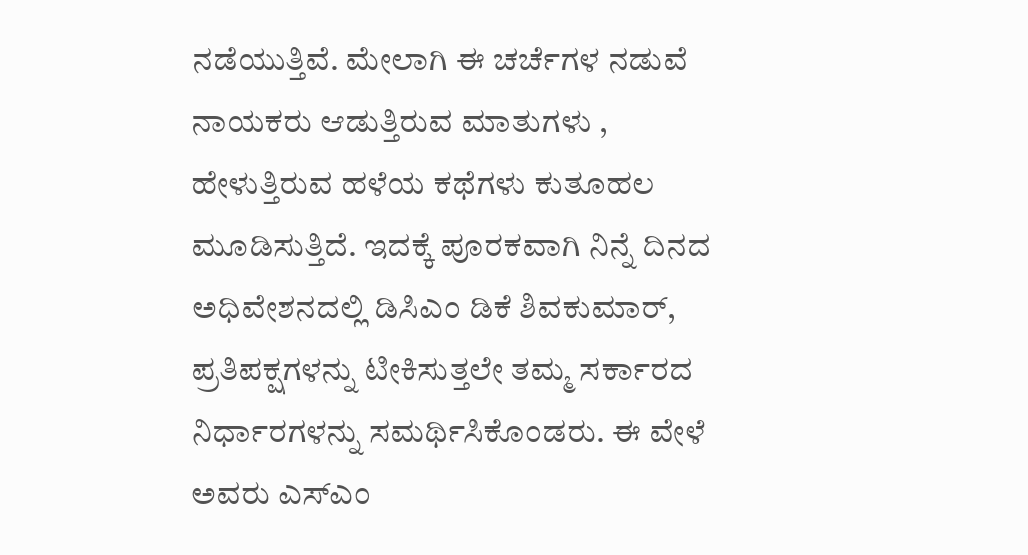ನಡೆಯುತ್ತಿವೆ. ಮೇಲಾಗಿ ಈ ಚರ್ಚೆಗಳ ನಡುವೆ ನಾಯಕರು ಆಡುತ್ತಿರುವ ಮಾತುಗಳು , ಹೇಳುತ್ತಿರುವ ಹಳೆಯ ಕಥೆಗಳು ಕುತೂಹಲ ಮೂಡಿಸುತ್ತಿದೆ. ಇದಕ್ಕೆ ಪೂರಕವಾಗಿ ನಿನ್ನೆ ದಿನದ ಅಧಿವೇಶನದಲ್ಲಿ ಡಿಸಿಎಂ ಡಿಕೆ ಶಿವಕುಮಾರ್, ಪ್ರತಿಪಕ್ಷಗಳನ್ನು ಟೀಕಿಸುತ್ತಲೇ ತಮ್ಮ ಸರ್ಕಾರದ ನಿರ್ಧಾರಗಳನ್ನು ಸಮರ್ಥಿಸಿಕೊಂಡರು. ಈ ವೇಳೆ ಅವರು ಎಸ್ಎಂ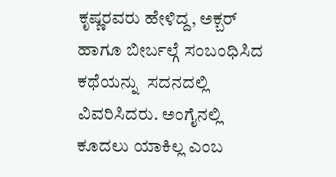ಕೃಷ್ಣರವರು ಹೇಳಿದ್ದ, ಅಕ್ಬರ್ ಹಾಗೂ ಬೀರ್ಬಲ್ಗೆ ಸಂಬಂಧಿಸಿದ ಕಥೆಯನ್ನು  ಸದನದಲ್ಲಿ ವಿವರಿಸಿದರು. ಅಂಗೈನಲ್ಲಿ ಕೂದಲು ಯಾಕಿಲ್ಲ ಎಂಬ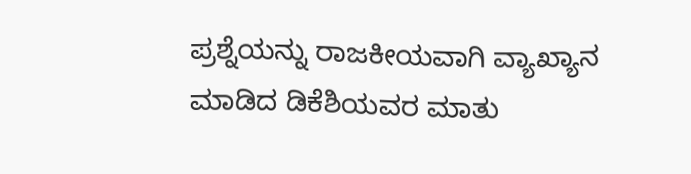ಪ್ರಶ್ನೆಯನ್ನು ರಾಜಕೀಯವಾಗಿ ವ್ಯಾಖ್ಯಾನ ಮಾಡಿದ ಡಿಕೆಶಿಯವರ ಮಾತು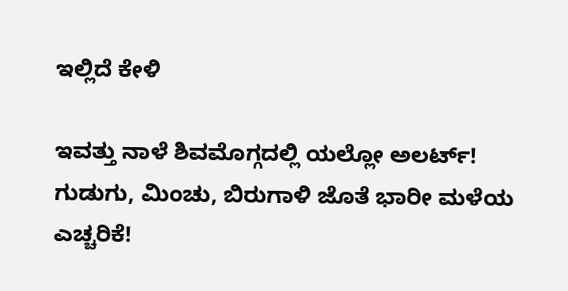ಇಲ್ಲಿದೆ ಕೇಳಿ

ಇವತ್ತು ನಾಳೆ ಶಿವಮೊಗ್ಗದಲ್ಲಿ ಯಲ್ಲೋ ಅಲರ್ಟ್! ಗುಡುಗು, ಮಿಂಚು, ಬಿರುಗಾಳಿ ಜೊತೆ ಭಾರೀ ಮಳೆಯ ಎಚ್ಚರಿಕೆ!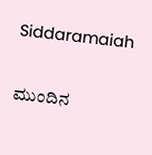Siddaramaiah

ಮುಂದಿನ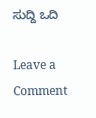ಸುದ್ದಿ ಒದಿ

Leave a Comment